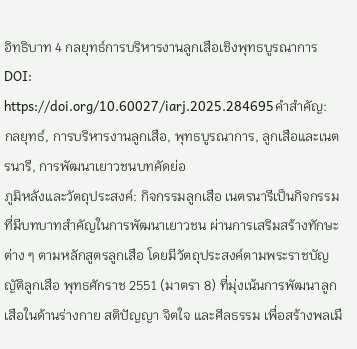อิทธิบาท 4 กลยุทธ์การบริหารงานลูกเสือเชิงพุทธบูรณาการ
DOI:
https://doi.org/10.60027/iarj.2025.284695คำสำคัญ:
กลยุทธ์, การบริหารงานลูกเสือ, พุทธบูรณาการ, ลูกเสือและเนตรนารี, การพัฒนาเยาวชนบทคัดย่อ
ภูมิหลังและวัตถุประสงค์: กิจกรรมลูกเสือ เนตรนารีเป็นกิจกรรมที่มีบทบาทสำคัญในการพัฒนาเยาวชน ผ่านการเสริมสร้างทักษะต่าง ๆ ตามหลักสูตรลูกเสือ โดยมีวัตถุประสงค์ตามพระราชบัญญัติลูกเสือ พุทธศักราช 2551 (มาตรา 8) ที่มุ่งเน้นการพัฒนาลูกเสือในด้านร่างกาย สติปัญญา จิตใจ และศีลธรรม เพื่อสร้างพลเมื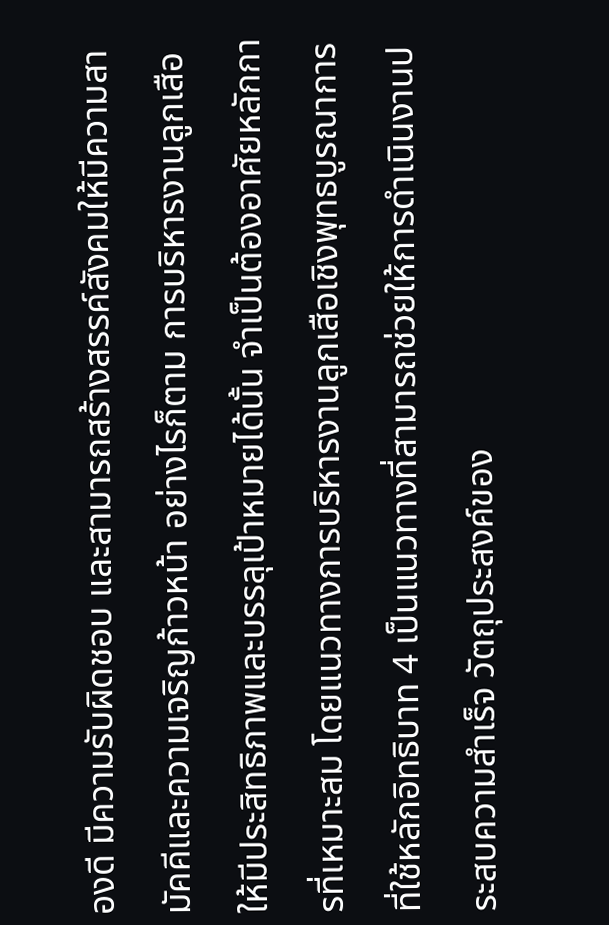องดี มีความรับผิดชอบ และสามารถสร้างสรรค์สังคมให้มีความสามัคคีและความเจริญก้าวหน้า อย่างไรก็ตาม การบริหารงานลูกเสือให้มีประสิทธิภาพและบรรลุเป้าหมายได้นั้น จำเป็นต้องอาศัยหลักการที่เหมาะสม โดยแนวทางการบริหารงานลูกเสือเชิงพุทธบูรณาการที่ใช้หลักอิทธิบาท 4 เป็นแนวทางที่สามารถช่วยให้การดำเนินงานประสบความสำเร็จ วัตถุประสงค์ของ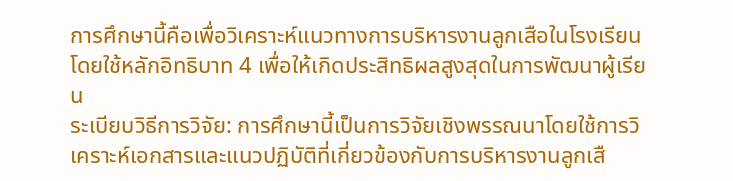การศึกษานี้คือเพื่อวิเคราะห์แนวทางการบริหารงานลูกเสือในโรงเรียนโดยใช้หลักอิทธิบาท 4 เพื่อให้เกิดประสิทธิผลสูงสุดในการพัฒนาผู้เรียน
ระเบียบวิธีการวิจัย: การศึกษานี้เป็นการวิจัยเชิงพรรณนาโดยใช้การวิเคราะห์เอกสารและแนวปฏิบัติที่เกี่ยวข้องกับการบริหารงานลูกเสื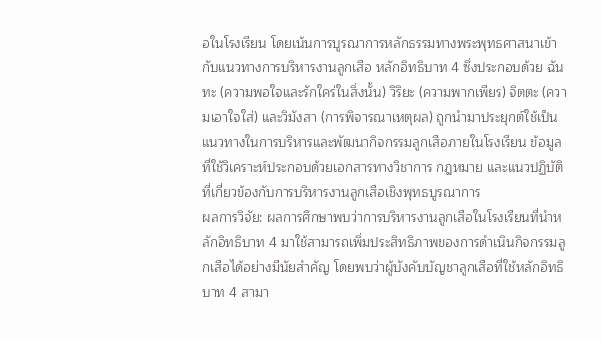อในโรงเรียน โดยเน้นการบูรณาการหลักธรรมทางพระพุทธศาสนาเข้ากับแนวทางการบริหารงานลูกเสือ หลักอิทธิบาท 4 ซึ่งประกอบด้วย ฉันทะ (ความพอใจและรักใคร่ในสิ่งนั้น) วิริยะ (ความพากเพียร) จิตตะ (ความเอาใจใส่) และวิมังสา (การพิจารณาเหตุผล) ถูกนำมาประยุกต์ใช้เป็นแนวทางในการบริหารและพัฒนากิจกรรมลูกเสือภายในโรงเรียน ข้อมูลที่ใช้วิเคราะห์ประกอบด้วยเอกสารทางวิชาการ กฎหมาย และแนวปฏิบัติที่เกี่ยวข้องกับการบริหารงานลูกเสือเชิงพุทธบูรณาการ
ผลการวิจัย: ผลการศึกษาพบว่าการบริหารงานลูกเสือในโรงเรียนที่นำหลักอิทธิบาท 4 มาใช้สามารถเพิ่มประสิทธิภาพของการดำเนินกิจกรรมลูกเสือได้อย่างมีนัยสำคัญ โดยพบว่าผู้บังคับบัญชาลูกเสือที่ใช้หลักอิทธิบาท 4 สามา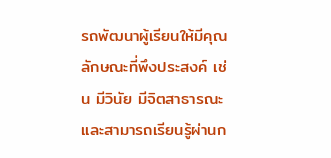รถพัฒนาผู้เรียนให้มีคุณลักษณะที่พึงประสงค์ เช่น มีวินัย มีจิตสาธารณะ และสามารถเรียนรู้ผ่านก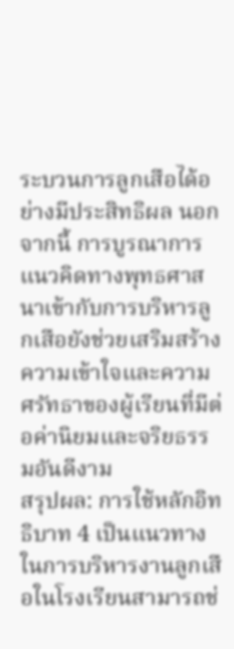ระบวนการลูกเสือได้อย่างมีประสิทธิผล นอกจากนี้ การบูรณาการแนวคิดทางพุทธศาสนาเข้ากับการบริหารลูกเสือยังช่วยเสริมสร้างความเข้าใจและความศรัทธาของผู้เรียนที่มีต่อค่านิยมและจริยธรรมอันดีงาม
สรุปผล: การใช้หลักอิทธิบาท 4 เป็นแนวทางในการบริหารงานลูกเสือในโรงเรียนสามารถช่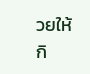วยให้กิ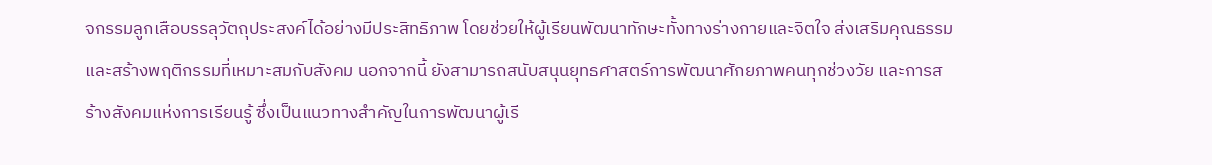จกรรมลูกเสือบรรลุวัตถุประสงค์ได้อย่างมีประสิทธิภาพ โดยช่วยให้ผู้เรียนพัฒนาทักษะทั้งทางร่างกายและจิตใจ ส่งเสริมคุณธรรม และสร้างพฤติกรรมที่เหมาะสมกับสังคม นอกจากนี้ ยังสามารถสนับสนุนยุทธศาสตร์การพัฒนาศักยภาพคนทุกช่วงวัย และการสร้างสังคมแห่งการเรียนรู้ ซึ่งเป็นแนวทางสำคัญในการพัฒนาผู้เรี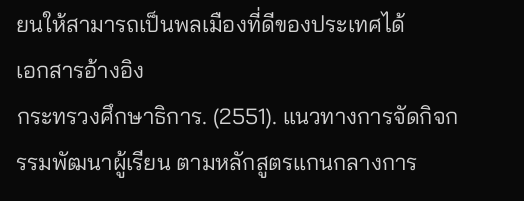ยนให้สามารถเป็นพลเมืองที่ดีของประเทศได้
เอกสารอ้างอิง
กระทรวงศึกษาธิการ. (2551). แนวทางการจัดกิจกรรมพัฒนาผู้เรียน ตามหลักสูตรแกนกลางการ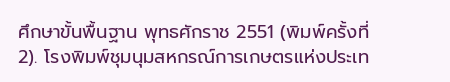ศึกษาขั้นพื้นฐาน พุทธศักราช 2551 (พิมพ์ครั้งที่ 2). โรงพิมพ์ชุมนุมสหกรณ์การเกษตรแห่งประเท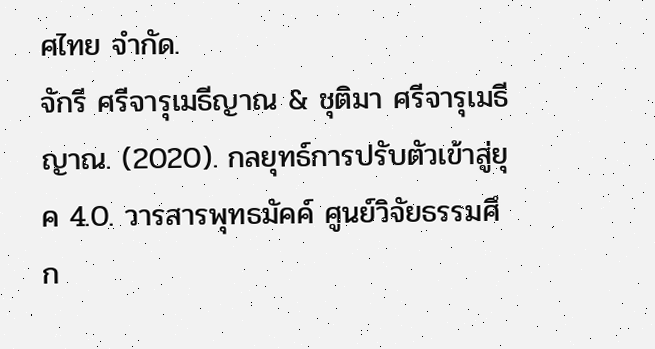ศไทย จำกัด.
จักรี ศรีจารุเมธีญาณ & ชุติมา ศรีจารุเมธีญาณ. (2020). กลยุทธ์การปรับตัวเข้าสู่ยุค 4.0. วารสารพุทธมัคค์ ศูนย์วิจัยธรรมศึก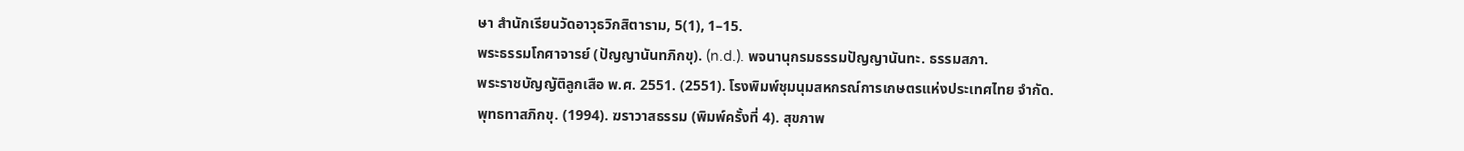ษา สำนักเรียนวัดอาวุธวิกสิตาราม, 5(1), 1–15.
พระธรรมโกศาจารย์ (ปัญญานันทภิกขุ). (n.d.). พจนานุกรมธรรมปัญญานันทะ. ธรรมสภา.
พระราชบัญญัติลูกเสือ พ.ศ. 2551. (2551). โรงพิมพ์ชุมนุมสหกรณ์การเกษตรแห่งประเทศไทย จำกัด.
พุทธทาสภิกขุ. (1994). ฆราวาสธรรม (พิมพ์ครั้งที่ 4). สุขภาพ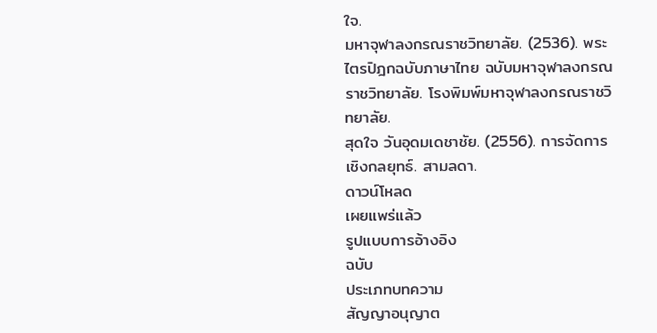ใจ.
มหาจุฬาลงกรณราชวิทยาลัย. (2536). พระไตรปิฎกฉบับภาษาไทย ฉบับมหาจุฬาลงกรณราชวิทยาลัย. โรงพิมพ์มหาจุฬาลงกรณราชวิทยาลัย.
สุดใจ วันอุดมเดชาชัย. (2556). การจัดการเชิงกลยุทธ์. สามลดา.
ดาวน์โหลด
เผยแพร่แล้ว
รูปแบบการอ้างอิง
ฉบับ
ประเภทบทความ
สัญญาอนุญาต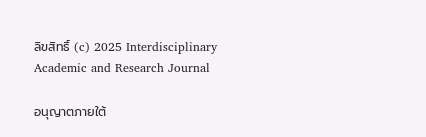ลิขสิทธิ์ (c) 2025 Interdisciplinary Academic and Research Journal

อนุญาตภายใต้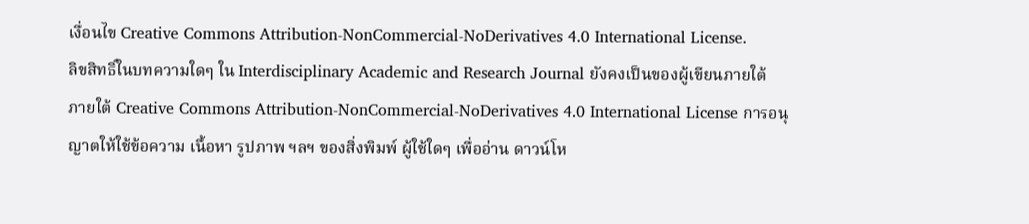เงื่อนไข Creative Commons Attribution-NonCommercial-NoDerivatives 4.0 International License.
ลิขสิทธิ์ในบทความใดๆ ใน Interdisciplinary Academic and Research Journal ยังคงเป็นของผู้เขียนภายใต้ ภายใต้ Creative Commons Attribution-NonCommercial-NoDerivatives 4.0 International License การอนุญาตให้ใช้ข้อความ เนื้อหา รูปภาพ ฯลฯ ของสิ่งพิมพ์ ผู้ใช้ใดๆ เพื่ออ่าน ดาวน์โห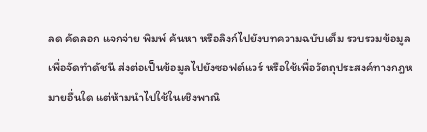ลด คัดลอก แจกจ่าย พิมพ์ ค้นหา หรือลิงก์ไปยังบทความฉบับเต็ม รวบรวมข้อมูลเพื่อจัดทำดัชนี ส่งต่อเป็นข้อมูลไปยังซอฟต์แวร์ หรือใช้เพื่อวัตถุประสงค์ทางกฎหมายอื่นใด แต่ห้ามนำไปใช้ในเชิงพาณิ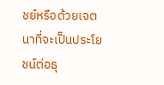ชย์หรือด้วยเจตนาที่จะเป็นประโยชน์ต่อธุ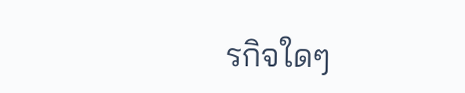รกิจใดๆ